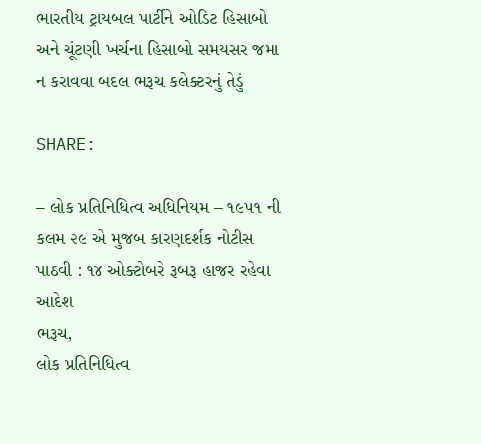ભારતીય ટ્રાયબલ પાર્ટીને ઓડિટ હિસાબો અને ચૂંટણી ખર્ચના હિસાબો સમયસર જમા ન કરાવવા બદલ ભરૂચ કલેક્ટરનું તેડું

SHARE:

– લોક પ્રતિનિધિત્વ અધિનિયમ – ૧૯૫૧ ની કલમ ૨૯ એ મુજબ કારણદર્શક નોટીસ પાઠવી : ૧૪ ઓક્ટોબરે રૂબરૂ હાજર રહેવા આદેશ
ભરૂચ,
લોક પ્રતિનિધિત્વ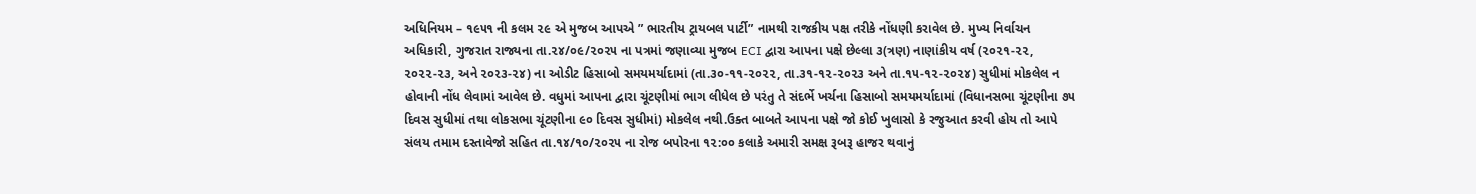અધિનિયમ – ૧૯૫૧ ની કલમ ૨૯ એ મુજબ આપએ ” ભારતીય ટ્રાયબલ પાર્ટી” નામથી રાજકીય પક્ષ તરીકે નોંધણી કરાવેલ છે. મુખ્ય નિર્વાચન અધિકારી, ગુજરાત રાજ્યના તા.૨૪/૦૯/૨૦૨૫ ના પત્રમાં જણાવ્યા મુજબ ECI દ્વારા આપના પક્ષે છેલ્લા ૩(ત્રણ) નાણાંકીય વર્ષ (૨૦૨૧-૨૨, ૨૦૨૨-૨૩, અને ૨૦૨૩-૨૪) ના ઓડીટ હિસાબો સમયમર્યાદામાં (તા.૩૦-૧૧-૨૦૨૨, તા.૩૧-૧૨-૨૦૨૩ અને તા.૧૫-૧૨-૨૦૨૪) સુધીમાં મોકલેલ ન હોવાની નોંધ લેવામાં આવેલ છે. વધુમાં આપના દ્વારા ચૂંટણીમાં ભાગ લીધેલ છે પરંતુ તે સંદર્ભે ખર્ચના હિસાબો સમયમર્યાદામાં (વિધાનસભા ચૂંટણીના ૭૫ દિવસ સુધીમાં તથા લોકસભા ચૂંટણીના ૯૦ દિવસ સુધીમાં) મોકલેલ નથી.ઉક્ત બાબતે આપના પક્ષે જો કોઈ ખુલાસો કે રજુઆત કરવી હોય તો આપે સંલય તમામ દસ્તાવેજો સહિત તા.૧૪/૧૦/૨૦૨૫ ના રોજ બપોરના ૧૨:૦૦ કલાકે અમારી સમક્ષ રૂબરૂ હાજર થવાનું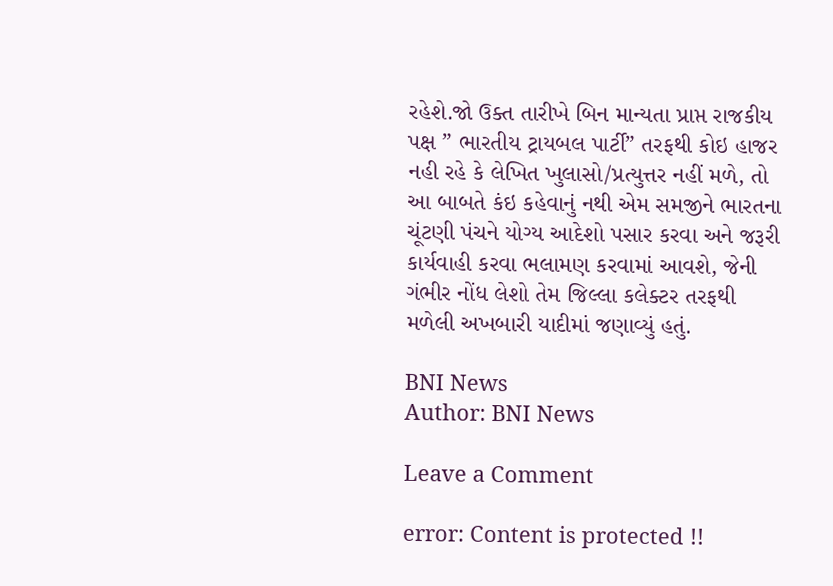રહેશે.જો ઉક્ત તારીખે બિન માન્યતા પ્રાપ્ત રાજકીય પક્ષ ” ભારતીય ટ્રાયબલ પાર્ટી” તરફથી કોઇ હાજર નહી રહે કે લેખિત ખુલાસો/પ્રત્યુત્તર નહીં મળે, તો આ બાબતે કંઇ કહેવાનું નથી એમ સમજીને ભારતના ચૂંટણી પંચને યોગ્ય આદેશો પસાર કરવા અને જરૂરી કાર્યવાહી કરવા ભલામણ કરવામાં આવશે, જેની ગંભીર નોંધ લેશો તેમ જિલ્લા કલેક્ટર તરફથી મળેલી અખબારી યાદીમાં જણાવ્યું હતું.

BNI News
Author: BNI News

Leave a Comment

error: Content is protected !!